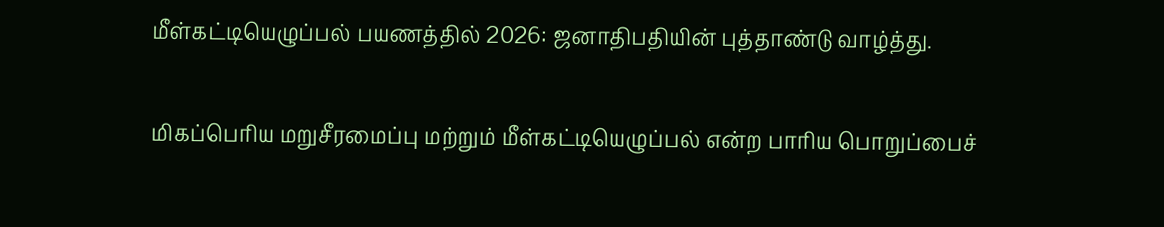மீள்கட்டியெழுப்பல் பயணத்தில் 2026: ஜனாதிபதியின் புத்தாண்டு வாழ்த்து.

மிகப்பெரிய மறுசீரமைப்பு மற்றும் மீள்கட்டியெழுப்பல் என்ற பாரிய பொறுப்பைச்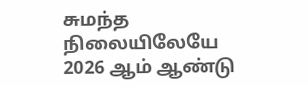சுமந்த நிலையிலேயே 2026 ஆம் ஆண்டு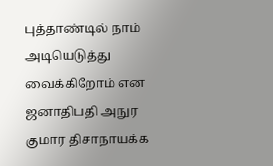புத்தாண்டில் நாம் அடியெடுத்து வைக்கிறோம் என ஜனாதிபதி அநுர குமார திசாநாயக்க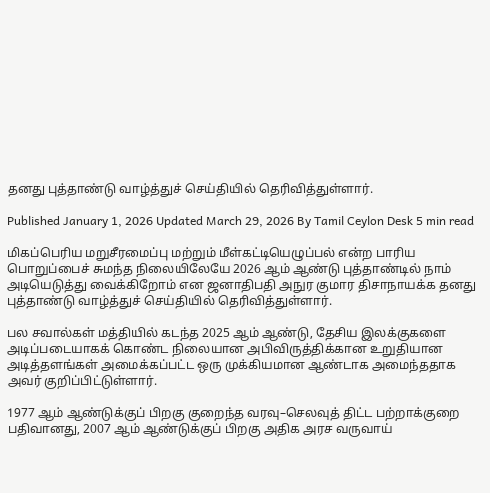தனது புத்தாண்டு வாழ்த்துச் செய்தியில் தெரிவித்துள்ளார்.

Published January 1, 2026 Updated March 29, 2026 By Tamil Ceylon Desk 5 min read

மிகப்பெரிய மறுசீரமைப்பு மற்றும் மீள்கட்டியெழுப்பல் என்ற பாரிய பொறுப்பைச் சுமந்த நிலையிலேயே 2026 ஆம் ஆண்டு புத்தாண்டில் நாம் அடியெடுத்து வைக்கிறோம் என ஜனாதிபதி அநுர குமார திசாநாயக்க தனது புத்தாண்டு வாழ்த்துச் செய்தியில் தெரிவித்துள்ளார்.

பல சவால்கள் மத்தியில் கடந்த 2025 ஆம் ஆண்டு, தேசிய இலக்குகளை அடிப்படையாகக் கொண்ட நிலையான அபிவிருத்திக்கான உறுதியான அடித்தளங்கள் அமைக்கப்பட்ட ஒரு முக்கியமான ஆண்டாக அமைந்ததாக அவர் குறிப்பிட்டுள்ளார்.

1977 ஆம் ஆண்டுக்குப் பிறகு குறைந்த வரவு–செலவுத் திட்ட பற்றாக்குறை பதிவானது, 2007 ஆம் ஆண்டுக்குப் பிறகு அதிக அரச வருவாய்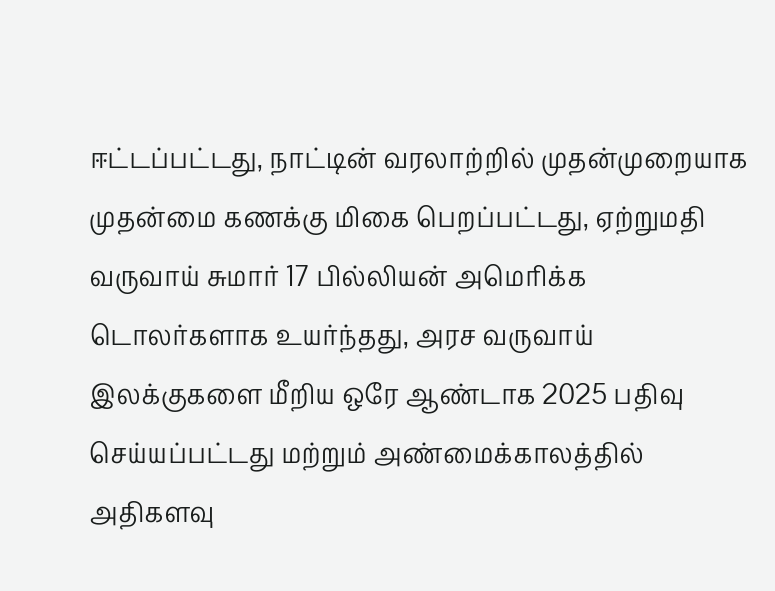ஈட்டப்பட்டது, நாட்டின் வரலாற்றில் முதன்முறையாக முதன்மை கணக்கு மிகை பெறப்பட்டது, ஏற்றுமதி வருவாய் சுமார் 17 பில்லியன் அமெரிக்க டொலர்களாக உயர்ந்தது, அரச வருவாய் இலக்குகளை மீறிய ஒரே ஆண்டாக 2025 பதிவு செய்யப்பட்டது மற்றும் அண்மைக்காலத்தில் அதிகளவு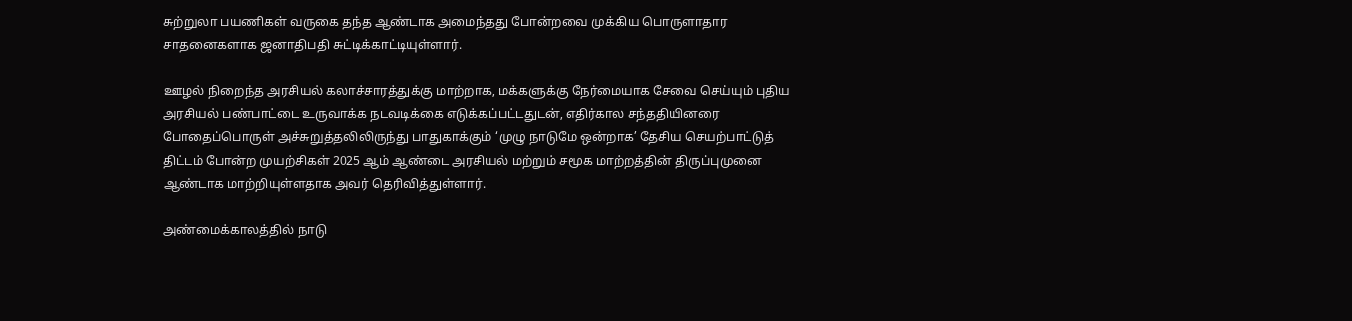சுற்றுலா பயணிகள் வருகை தந்த ஆண்டாக அமைந்தது போன்றவை முக்கிய பொருளாதார சாதனைகளாக ஜனாதிபதி சுட்டிக்காட்டியுள்ளார்.

ஊழல் நிறைந்த அரசியல் கலாச்சாரத்துக்கு மாற்றாக, மக்களுக்கு நேர்மையாக சேவை செய்யும் புதிய அரசியல் பண்பாட்டை உருவாக்க நடவடிக்கை எடுக்கப்பட்டதுடன், எதிர்கால சந்ததியினரை போதைப்பொருள் அச்சுறுத்தலிலிருந்து பாதுகாக்கும் ‘முழு நாடுமே ஒன்றாக’ தேசிய செயற்பாட்டுத் திட்டம் போன்ற முயற்சிகள் 2025 ஆம் ஆண்டை அரசியல் மற்றும் சமூக மாற்றத்தின் திருப்புமுனை ஆண்டாக மாற்றியுள்ளதாக அவர் தெரிவித்துள்ளார்.

அண்மைக்காலத்தில் நாடு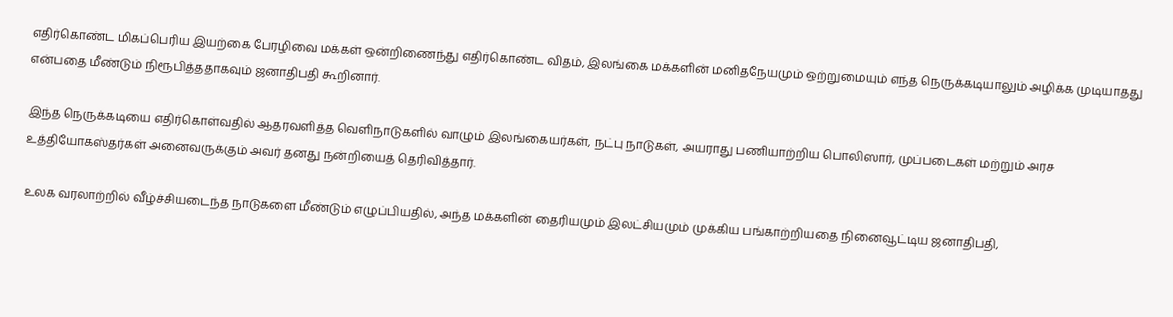எதிர்கொண்ட மிகப்பெரிய இயற்கை பேரழிவை மக்கள் ஒன்றிணைந்து எதிர்கொண்ட விதம், இலங்கை மக்களின் மனிதநேயமும் ஒற்றுமையும் எந்த நெருக்கடியாலும் அழிக்க முடியாதது என்பதை மீண்டும் நிரூபித்ததாகவும் ஜனாதிபதி கூறினார்.

இந்த நெருக்கடியை எதிர்கொள்வதில் ஆதரவளித்த வெளிநாடுகளில் வாழும் இலங்கையர்கள், நட்பு நாடுகள், அயராது பணியாற்றிய பொலிஸார், முப்படைகள் மற்றும் அரச உத்தியோகஸ்தர்கள் அனைவருக்கும் அவர் தனது நன்றியைத் தெரிவித்தார்.

உலக வரலாற்றில் வீழ்ச்சியடைந்த நாடுகளை மீண்டும் எழுப்பியதில், அந்த மக்களின் தைரியமும் இலட்சியமும் முக்கிய பங்காற்றியதை நினைவூட்டிய ஜனாதிபதி,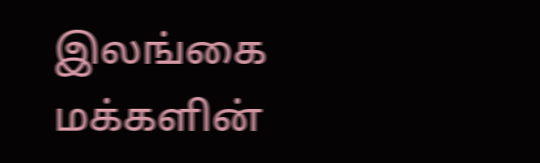இலங்கை மக்களின்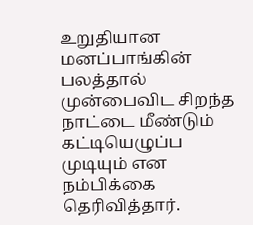உறுதியான மனப்பாங்கின் பலத்தால் முன்பைவிட சிறந்த நாட்டை மீண்டும் கட்டியெழுப்ப முடியும் என நம்பிக்கை தெரிவித்தார்.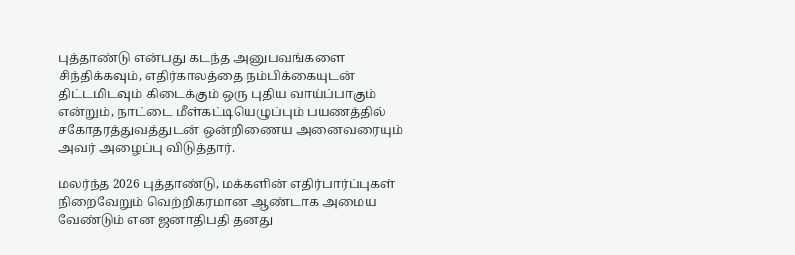புத்தாண்டு என்பது கடந்த அனுபவங்களை சிந்திக்கவும், எதிர்காலத்தை நம்பிக்கையுடன் திட்டமிடவும் கிடைக்கும் ஒரு புதிய வாய்ப்பாகும் என்றும், நாட்டை மீள்கட்டியெழுப்பும் பயணத்தில் சகோதரத்துவத்துடன் ஒன்றிணைய அனைவரையும் அவர் அழைப்பு விடுத்தார்.

மலர்ந்த 2026 புத்தாண்டு, மக்களின் எதிர்பார்ப்புகள் நிறைவேறும் வெற்றிகரமான ஆண்டாக அமைய வேண்டும் என ஜனாதிபதி தனது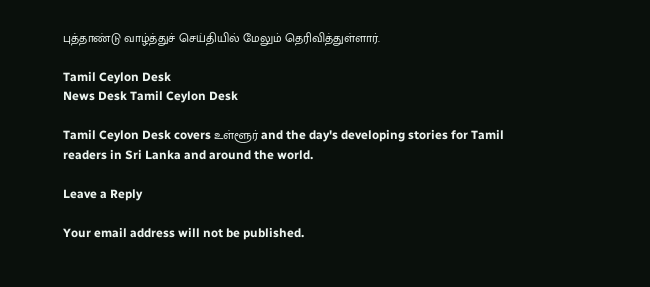புத்தாண்டு வாழ்த்துச் செய்தியில் மேலும் தெரிவித்துள்ளார்.

Tamil Ceylon Desk
News Desk Tamil Ceylon Desk

Tamil Ceylon Desk covers உள்ளூர் and the day's developing stories for Tamil readers in Sri Lanka and around the world.

Leave a Reply

Your email address will not be published.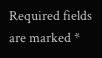Required fields are marked *